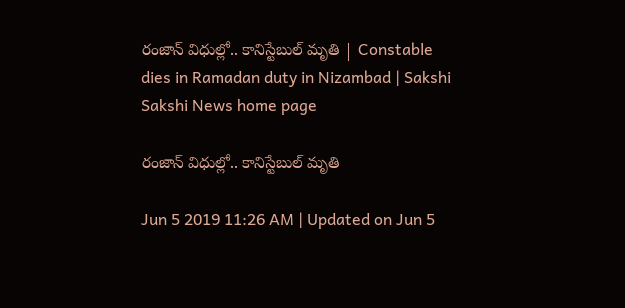రంజాన్‌ విధుల్లో.. కానిస్టేబుల్ మృతి | Constable dies in Ramadan duty in Nizambad | Sakshi
Sakshi News home page

రంజాన్‌ విధుల్లో.. కానిస్టేబుల్ మృతి

Jun 5 2019 11:26 AM | Updated on Jun 5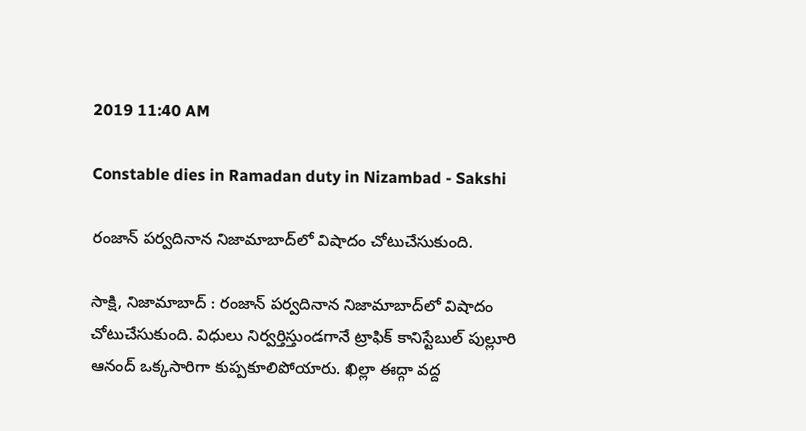2019 11:40 AM

Constable dies in Ramadan duty in Nizambad - Sakshi

రంజాన్‌ పర్వదినాన నిజామాబాద్‌లో విషాదం చోటుచేసుకుంది.

సాక్షి, నిజామాబాద్‌ : రంజాన్‌ పర్వదినాన నిజామాబాద్‌లో విషాదం చోటుచేసుకుంది. విధులు నిర్వర్తిస్తుండగానే ట్రాఫిక్‌ కానిస్టేబుల్ పుల్లూరి ఆనంద్ ఒక్కసారిగా కుప్పకూలిపోయారు. ఖిల్లా ఈద్గా వద్ద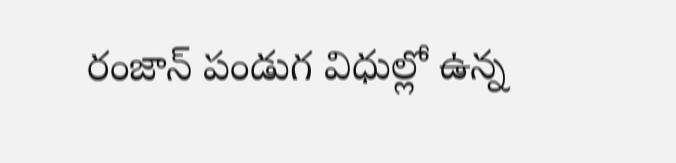రంజాన్ పండుగ విధుల్లో ఉన్న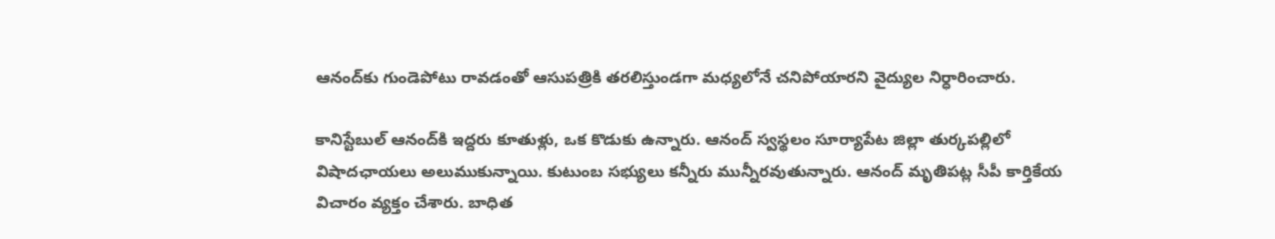ఆనంద్‌కు గుండెపోటు రావడంతో ఆసుపత్రికి తరలిస్తుండగా మధ్యలోనే చనిపోయారని వైద్యుల నిర్ధారించారు.

కానిస్టేబుల్ ఆనంద్‌కి ఇద్దరు కూతుళ్లు, ఒక కొడుకు ఉన్నారు. ఆనంద్‌ స్వస్థలం సూర్యాపేట జిల్లా తుర్కపల్లిలో విషాదఛాయలు అలుముకున్నాయి. కుటుంబ సభ్యులు కన్నీరు మున్నీరవుతున్నారు. ఆనంద్‌ మృతిపట్ల సీపీ కార్తికేయ విచారం వ్యక్తం చేశారు. బాధిత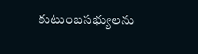కుటుంబసభ్యులను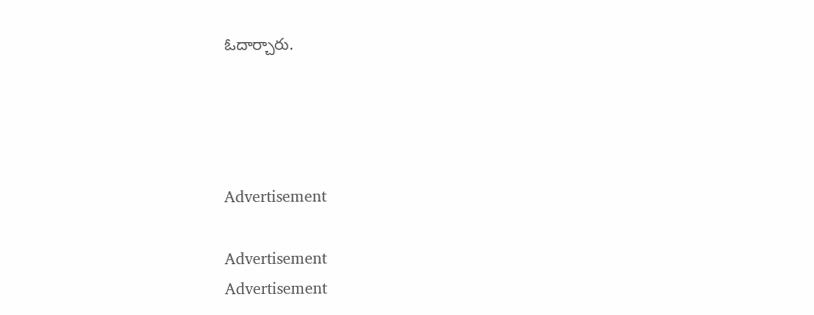ఓదార్చారు.




Advertisement

Advertisement
Advertisement